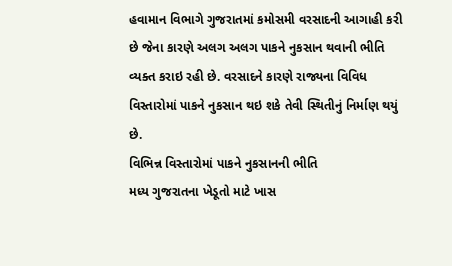હવામાન વિભાગે ગુજરાતમાં કમોસમી વરસાદની આગાહી કરી છે જેના કારણે અલગ અલગ પાકને નુકસાન થવાની ભીતિ વ્યક્ત કરાઇ રહી છે. વરસાદને કારણે રાજ્યના વિવિધ વિસ્તારોમાં પાકને નુકસાન થઇ શકે તેવી સ્થિતીનું નિર્માણ થયું છે.
વિભિન્ન વિસ્તારોમાં પાકને નુકસાનની ભીતિ
મધ્ય ગુજરાતના ખેડૂતો માટે ખાસ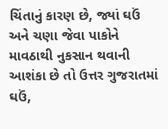ચિંતાનું કારણ છે, જ્યાં ઘઉં અને ચણા જેવા પાકોને માવઠાથી નુકસાન થવાની આશંકા છે તો ઉત્તર ગુજરાતમાં ઘઉં,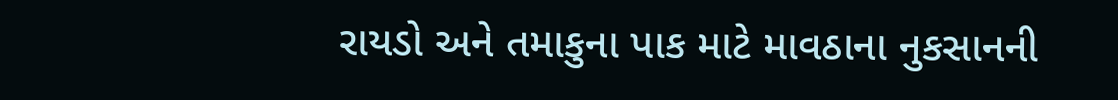રાયડો અને તમાકુના પાક માટે માવઠાના નુકસાનની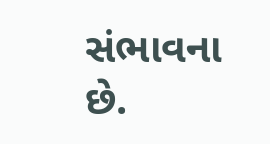સંભાવના છે.